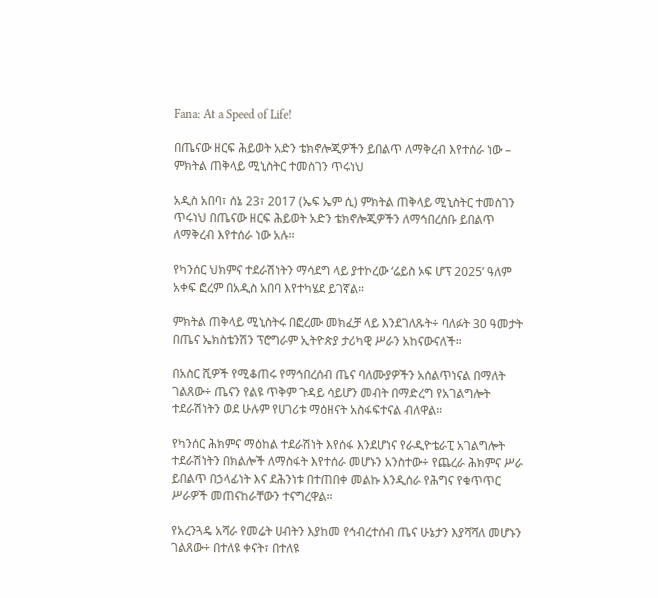Fana: At a Speed of Life!

በጤናው ዘርፍ ሕይወት አድን ቴክኖሎጂዎችን ይበልጥ ለማቅረብ እየተሰራ ነው – ምክትል ጠቅላይ ሚኒስትር ተመስገን ጥሩነህ

አዲስ አበባ፣ ሰኔ 23፣ 2017 (ኤፍ ኤም ሲ) ምክትል ጠቅላይ ሚኒስትር ተመስገን ጥሩነህ በጤናው ዘርፍ ሕይወት አድን ቴክኖሎጂዎችን ለማኅበረሰቡ ይበልጥ ለማቅረብ እየተሰራ ነው አሉ፡፡

የካንሰር ህክምና ተደራሽነትን ማሳደግ ላይ ያተኮረው ‘ሬይስ ኦፍ ሆፕ 2025’ ዓለም አቀፍ ፎረም በአዲስ አበባ እየተካሄደ ይገኛል።

ምክትል ጠቅላይ ሚኒስትሩ በፎረሙ መክፈቻ ላይ እንደገለጹት÷ ባለፉት 30 ዓመታት በጤና ኤክስቴንሽን ፕሮግራም ኢትዮጵያ ታሪካዊ ሥራን አከናውናለች።

በአስር ሺዎች የሚቆጠሩ የማኅበረሰብ ጤና ባለሙያዎችን አሰልጥነናል በማለት ገልጸው÷ ጤናን የልዩ ጥቅም ጉዳይ ሳይሆን መብት በማድረግ የአገልግሎት ተደራሽነትን ወደ ሁሉም የሀገሪቱ ማዕዘናት አስፋፍተናል ብለዋል።

የካንሰር ሕክምና ማዕከል ተደራሽነት እየሰፋ እንደሆነና የራዲዮቴራፒ አገልግሎት ተደራሽነትን በክልሎች ለማስፋት እየተሰራ መሆኑን አንስተው÷ የጨረራ ሕክምና ሥራ ይበልጥ በኃላፊነት እና ደሕንነቱ በተጠበቀ መልኩ እንዲሰራ የሕግና የቁጥጥር ሥራዎች መጠናከራቸውን ተናግረዋል።

የአረንጓዴ አሻራ የመሬት ሀብትን እያከመ የኅብረተሰብ ጤና ሁኔታን እያሻሻለ መሆኑን ገልጸው÷ በተለዩ ቀናት፣ በተለዩ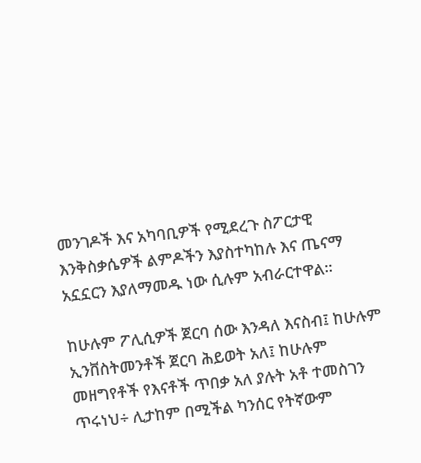መንገዶች እና አካባቢዎች የሚደረጉ ስፖርታዊ እንቅስቃሴዎች ልምዶችን እያስተካከሉ እና ጤናማ አኗኗርን እያለማመዱ ነው ሲሉም አብራርተዋል።

ከሁሉም ፖሊሲዎች ጀርባ ሰው እንዳለ እናስብ፤ ከሁሉም ኢንቨስትመንቶች ጀርባ ሕይወት አለ፤ ከሁሉም መዘግየቶች የእናቶች ጥበቃ አለ ያሉት አቶ ተመስገን ጥሩነህ÷ ሊታከም በሚችል ካንሰር የትኛውም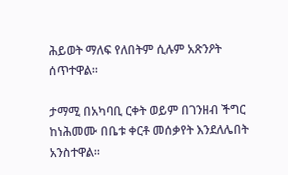ሕይወት ማለፍ የለበትም ሲሉም አጽንዖት ሰጥተዋል።

ታማሚ በአካባቢ ርቀት ወይም በገንዘብ ችግር ከነሕመሙ በቤቱ ቀርቶ መሰቃየት እንደለሌበት አንስተዋል።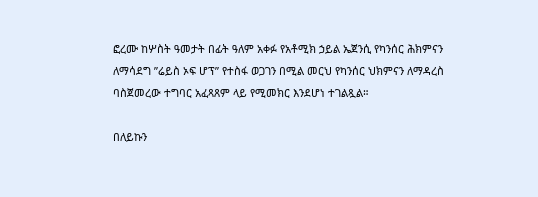ፎረሙ ከሦስት ዓመታት በፊት ዓለም አቀፉ የአቶሚክ ኃይል ኤጀንሲ የካንሰር ሕክምናን ለማሳደግ ”ሬይስ ኦፍ ሆፕ” የተስፋ ወጋገን በሚል መርህ የካንሰር ህክምናን ለማዳረስ ባስጀመረው ተግባር አፈጻጸም ላይ የሚመክር እንደሆነ ተገልጿል።

በለይኩን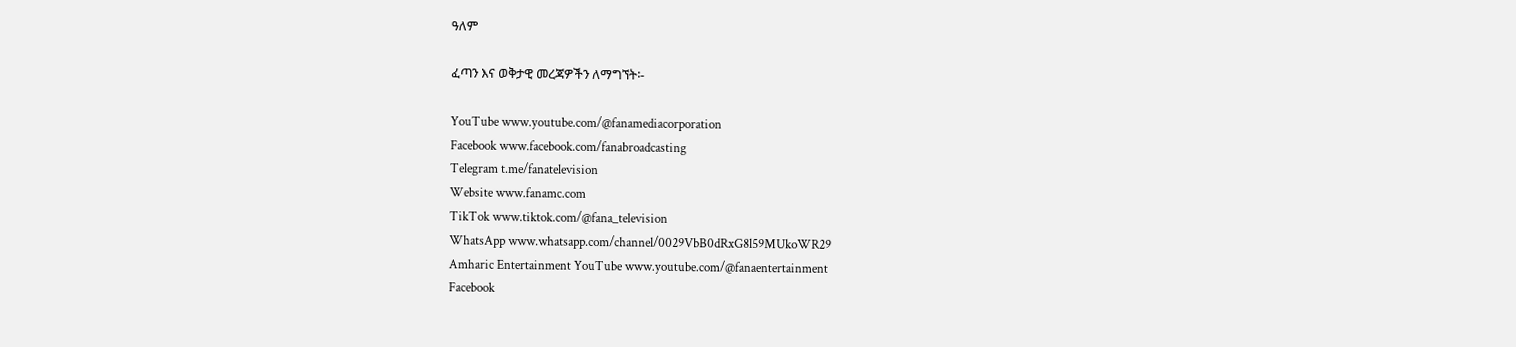ዓለም

ፈጣን እና ወቅታዊ መረጃዎችን ለማግኘት፡-

YouTube www.youtube.com/@fanamediacorporation
Facebook www.facebook.com/fanabroadcasting
Telegram t.me/fanatelevision
Website www.fanamc.com
TikTok www.tiktok.com/@fana_television
WhatsApp www.whatsapp.com/channel/0029VbB0dRxG8l59MUkoWR29
Amharic Entertainment YouTube www.youtube.com/@fanaentertainment
Facebook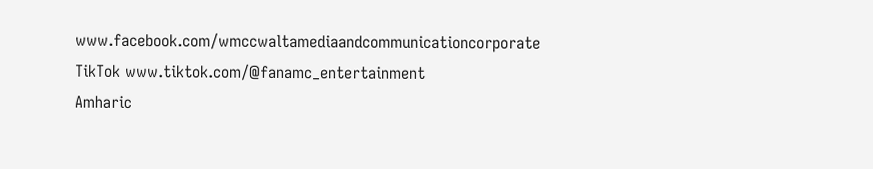www.facebook.com/wmccwaltamediaandcommunicationcorporate
TikTok www.tiktok.com/@fanamc_entertainment
Amharic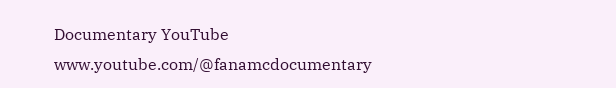Documentary YouTube www.youtube.com/@fanamcdocumentary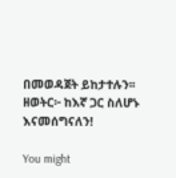በመወዳጀት ይከታተሉን፡፡
ዘወትር፦ ከእኛ ጋር ስለሆኑ እናመሰግናለን!

You might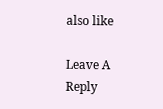also like

Leave A Reply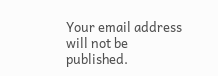Your email address will not be published.